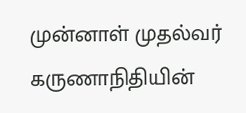முன்னாள் முதல்வர் கருணாநிதியின்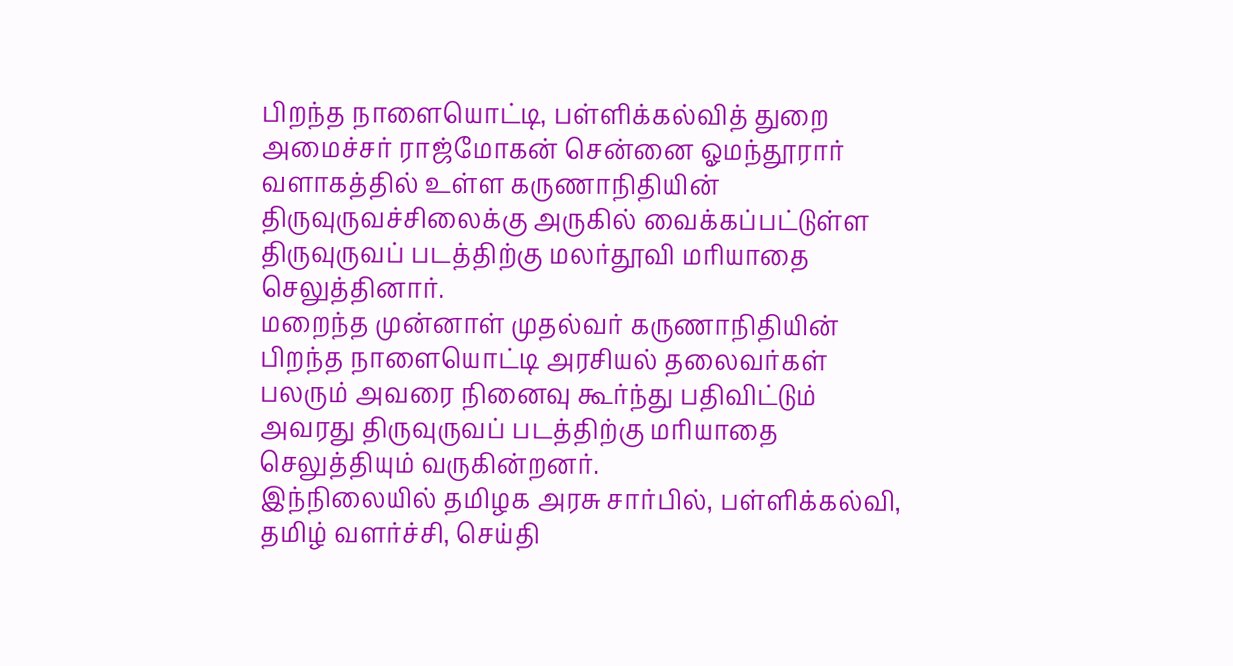பிறந்த நாளையொட்டி, பள்ளிக்கல்வித் துறை அமைச்சர் ராஜ்மோகன் சென்னை ஓமந்தூரார் வளாகத்தில் உள்ள கருணாநிதியின் திருவுருவச்சிலைக்கு அருகில் வைக்கப்பட்டுள்ள திருவுருவப் படத்திற்கு மலர்தூவி மரியாதை செலுத்தினார்.
மறைந்த முன்னாள் முதல்வர் கருணாநிதியின் பிறந்த நாளையொட்டி அரசியல் தலைவர்கள் பலரும் அவரை நினைவு கூர்ந்து பதிவிட்டும் அவரது திருவுருவப் படத்திற்கு மரியாதை செலுத்தியும் வருகின்றனர்.
இந்நிலையில் தமிழக அரசு சார்பில், பள்ளிக்கல்வி, தமிழ் வளர்ச்சி, செய்தி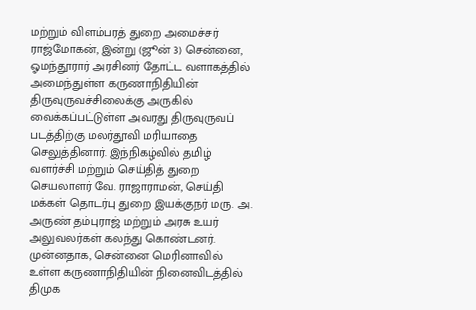மற்றும் விளம்பரத் துறை அமைச்சர் ராஜ்மோகன், இன்று (ஜூன் 3) சென்னை, ஓமந்தூரார் அரசினர் தோட்ட வளாகத்தில் அமைந்துள்ள கருணாநிதியின் திருவுருவச்சிலைக்கு அருகில் வைக்கப்பட்டுள்ள அவரது திருவுருவப் படத்திற்கு மலர்தூவி மரியாதை செலுத்தினார். இந்நிகழ்வில் தமிழ் வளர்ச்சி மற்றும் செய்தித் துறை செயலாளர் வே. ராஜாராமன், செய்தி மக்கள் தொடர்பு துறை இயக்குநர் மரு. அ. அருண் தம்புராஜ் மற்றும் அரசு உயர் அலுவலர்கள் கலந்து கொண்டனர்.
முன்னதாக, சென்னை மெரினாவில் உள்ள கருணாநிதியின் நினைவிடத்தில் திமுக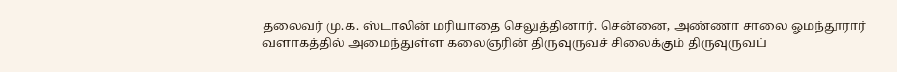தலைவர் மு.க. ஸ்டாலின் மரியாதை செலுத்தினார். சென்னை, அண்ணா சாலை ஓமந்தூரார் வளாகத்தில் அமைந்துள்ள கலைஞரின் திருவுருவச் சிலைக்கும் திருவுருவப்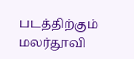படத்திற்கும் மலர்தூவி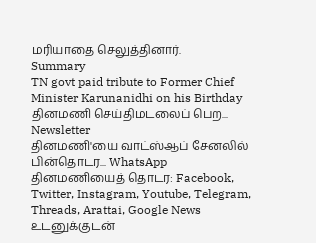மரியாதை செலுத்தினார்.
Summary
TN govt paid tribute to Former Chief Minister Karunanidhi on his Birthday
தினமணி செய்திமடலைப் பெற... Newsletter
தினமணி'யை வாட்ஸ்ஆப் சேனலில் பின்தொடர... WhatsApp
தினமணியைத் தொடர: Facebook, Twitter, Instagram, Youtube, Telegram, Threads, Arattai, Google News
உடனுக்குடன்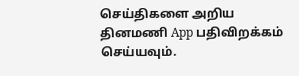செய்திகளை அறிய தினமணி App பதிவிறக்கம் செய்யவும்.